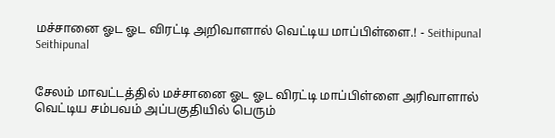மச்சானை ஓட ஓட விரட்டி அறிவாளால் வெட்டிய மாப்பிள்ளை.! - Seithipunal
Seithipunal


சேலம் மாவட்டத்தில் மச்சானை ஓட ஓட விரட்டி மாப்பிள்ளை அரிவாளால் வெட்டிய சம்பவம் அப்பகுதியில் பெரும்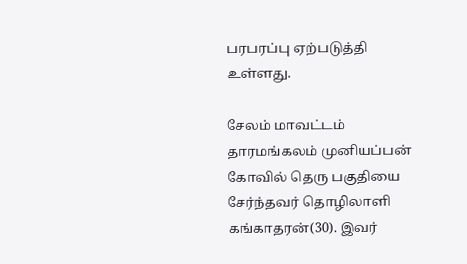பரபரப்பு ஏற்படுத்தி உள்ளது.

சேலம் மாவட்டம் தாரமங்கலம் முனியப்பன் கோவில் தெரு பகுதியை சேர்ந்தவர் தொழிலாளி கங்காதரன்(30). இவர்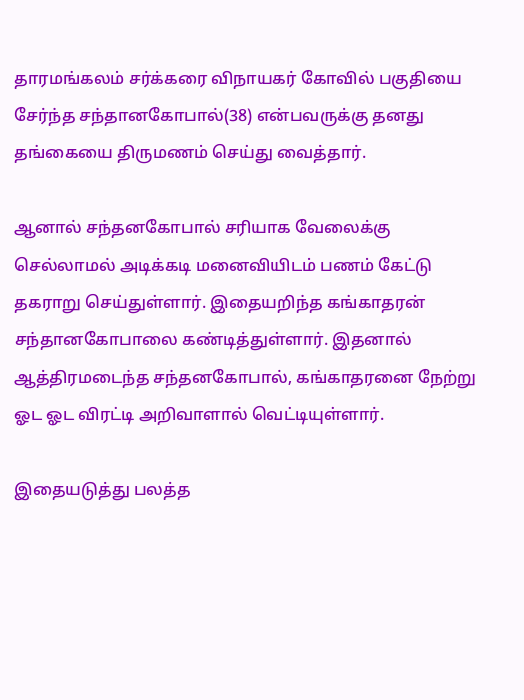தாரமங்கலம் சர்க்கரை விநாயகர் கோவில் பகுதியை சேர்ந்த சந்தானகோபால்(38) என்பவருக்கு தனது தங்கையை திருமணம் செய்து வைத்தார்.

ஆனால் சந்தனகோபால் சரியாக வேலைக்கு செல்லாமல் அடிக்கடி மனைவியிடம் பணம் கேட்டு தகராறு செய்துள்ளார். இதையறிந்த கங்காதரன் சந்தானகோபாலை கண்டித்துள்ளார். இதனால் ஆத்திரமடைந்த சந்தனகோபால், கங்காதரனை நேற்று ஓட ஓட விரட்டி அறிவாளால் வெட்டியுள்ளார்.

இதையடுத்து பலத்த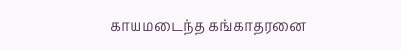காயமடைந்த கங்காதரனை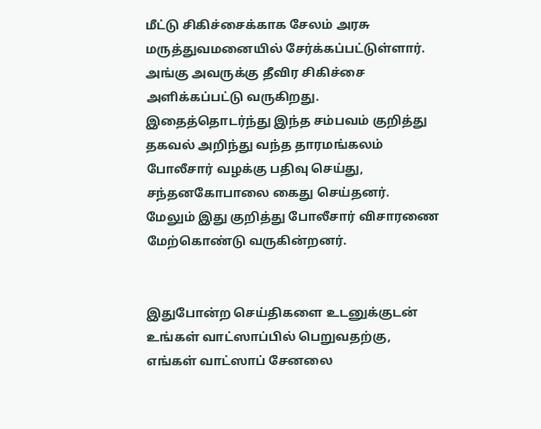மீட்டு சிகிச்சைக்காக சேலம் அரசு மருத்துவமனையில் சேர்க்கப்பட்டுள்ளார். அங்கு அவருக்கு தீவிர சிகிச்சை அளிக்கப்பட்டு வருகிறது. இதைத்தொடர்ந்து இந்த சம்பவம் குறித்து தகவல் அறிந்து வந்த தாரமங்கலம் போலீசார் வழக்கு பதிவு செய்து, சந்தனகோபாலை கைது செய்தனர். மேலும் இது குறித்து போலீசார் விசாரணை மேற்கொண்டு வருகின்றனர்.


இதுபோன்ற செய்திகளை உடனுக்குடன் உங்கள் வாட்ஸாப்பில் பெறுவதற்கு, எங்கள் வாட்ஸாப் சேனலை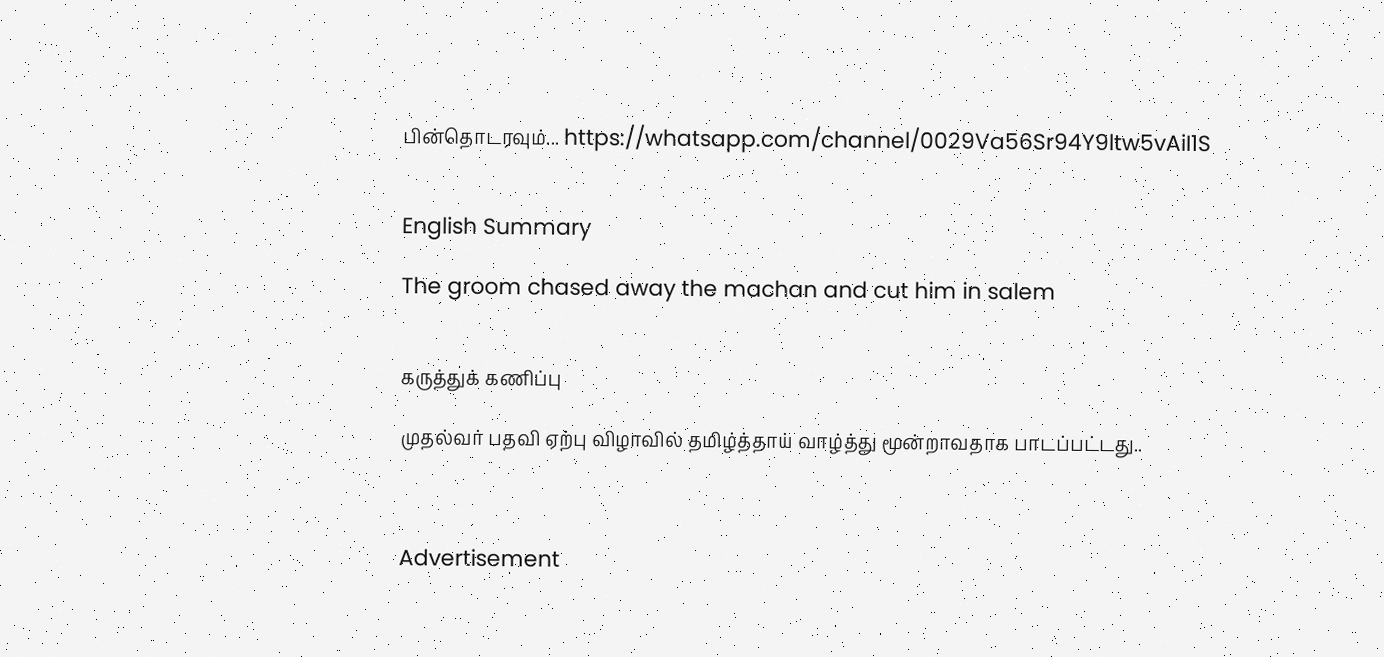பின்தொடரவும்... https://whatsapp.com/channel/0029Va56Sr94Y9ltw5vAiI1S


English Summary

The groom chased away the machan and cut him in salem


கருத்துக் கணிப்பு

முதல்வர் பதவி ஏற்பு விழாவில் தமிழ்த்தாய் வாழ்த்து மூன்றாவதாக பாடப்பட்டது..



Advertisement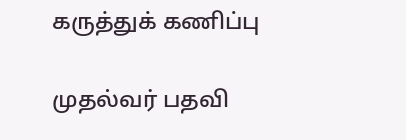கருத்துக் கணிப்பு

முதல்வர் பதவி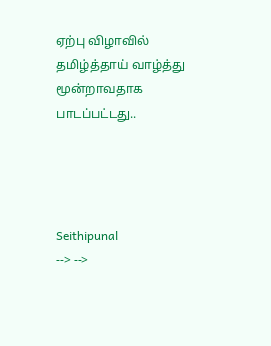ஏற்பு விழாவில் தமிழ்த்தாய் வாழ்த்து மூன்றாவதாக பாடப்பட்டது..




Seithipunal
--> -->